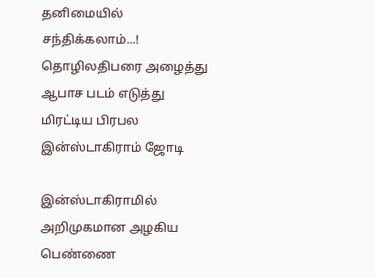தனிமையில் சந்திக்கலாம்...! தொழிலதிபரை அழைத்து ஆபாச படம் எடுத்து மிரட்டிய பிரபல இன்ஸ்டாகிராம் ஜோடி

இன்ஸ்டாகிராமில் அறிமுகமான அழகிய பெண்ணை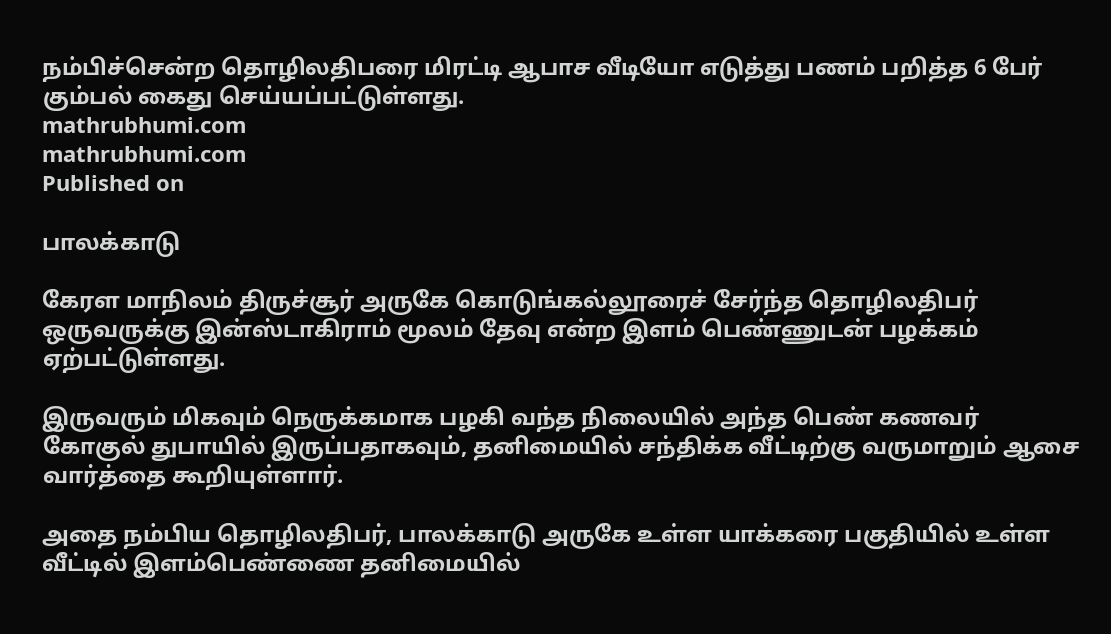நம்பிச்சென்ற தொழிலதிபரை மிரட்டி ஆபாச வீடியோ எடுத்து பணம் பறித்த 6 பேர் கும்பல் கைது செய்யப்பட்டுள்ளது.
mathrubhumi.com
mathrubhumi.com
Published on

பாலக்காடு

கேரள மாநிலம் திருச்சூர் அருகே கொடுங்கல்லூரைச் சேர்ந்த தொழிலதிபர் ஒருவருக்கு இன்ஸ்டாகிராம் மூலம் தேவு என்ற இளம் பெண்ணுடன் பழக்கம் ஏற்பட்டுள்ளது.

இருவரும் மிகவும் நெருக்கமாக பழகி வந்த நிலையில் அந்த பெண் கணவர் கோகுல் துபாயில் இருப்பதாகவும், தனிமையில் சந்திக்க வீட்டிற்கு வருமாறும் ஆசை வார்த்தை கூறியுள்ளார்.

அதை நம்பிய தொழிலதிபர், பாலக்காடு அருகே உள்ள யாக்கரை பகுதியில் உள்ள வீட்டில் இளம்பெண்ணை தனிமையில்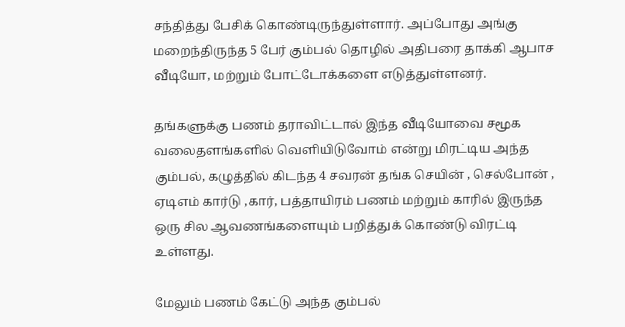சந்தித்து பேசிக் கொண்டிருந்துள்ளார். அப்போது அங்கு மறைந்திருந்த 5 பேர் கும்பல் தொழில் அதிபரை தாக்கி ஆபாச வீடியோ, மற்றும் போட்டோக்களை எடுத்துள்ளனர்.

தங்களுக்கு பணம் தராவிட்டால் இந்த வீடியோவை சமூக வலைதளங்களில் வெளியிடுவோம் என்று மிரட்டிய அந்த கும்பல், கழுத்தில் கிடந்த 4 சவரன் தங்க செயின் , செல்போன் , ஏடிஎம் கார்டு ,கார், பத்தாயிரம் பணம் மற்றும் காரில் இருந்த ஒரு சில ஆவணங்களையும் பறித்துக் கொண்டு விரட்டி உள்ளது.

மேலும் பணம் கேட்டு அந்த கும்பல்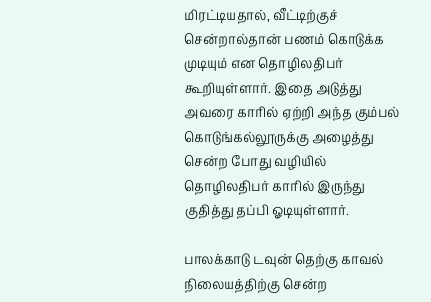மிரட்டியதால், வீட்டிற்குச் சென்றால்தான் பணம் கொடுக்க முடியும் என தொழிலதிபர் கூறியுள்ளார். இதை அடுத்து அவரை காரில் ஏற்றி அந்த கும்பல் கொடுங்கல்லூருக்கு அழைத்து சென்ற போது வழியில் தொழிலதிபர் காரில் இருந்து குதித்து தப்பி ஓடியுள்ளார்.

பாலக்காடு டவுன் தெற்கு காவல் நிலையத்திற்கு சென்ற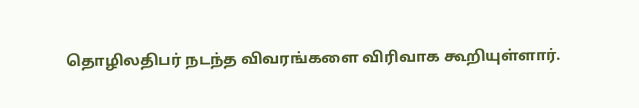தொழிலதிபர் நடந்த விவரங்களை விரிவாக கூறியுள்ளார்.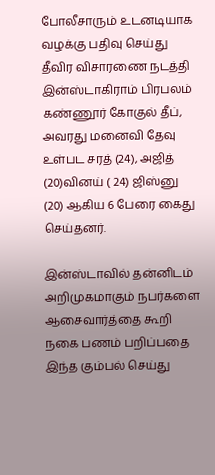போலீசாரும் உடனடியாக வழக்கு பதிவு செய்து தீவிர விசாரணை நடத்தி இன்ஸ்டாகிராம் பிரபலம் கண்ணூர் கோகுல் தீப், அவரது மனைவி தேவு உள்பட சரத் (24), அஜித் (20)வினய் ( 24) ஜிஸ்னு (20) ஆகிய 6 பேரை கைது செய்தனர்.

இன்ஸ்டாவில் தன்னிடம் அறிமுகமாகும் நபர்களை ஆசைவார்த்தை கூறி நகை பணம் பறிப்பதை இந்த கும்பல் செய்து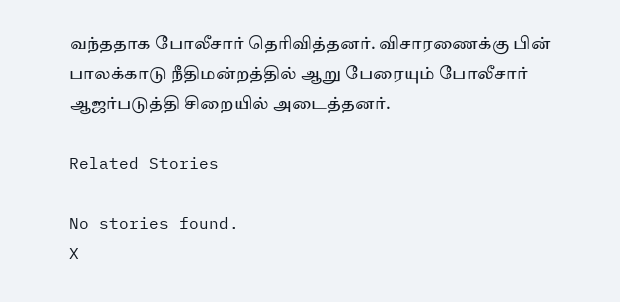வந்ததாக போலீசார் தெரிவித்தனர். விசாரணைக்கு பின் பாலக்காடு நீதிமன்றத்தில் ஆறு பேரையும் போலீசார் ஆஜர்படுத்தி சிறையில் அடைத்தனர்.

Related Stories

No stories found.
X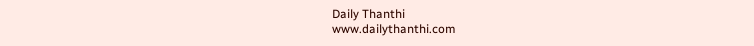Daily Thanthi
www.dailythanthi.com